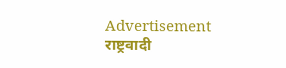Advertisement
राष्ट्रवादी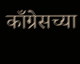काँग्रेसच्या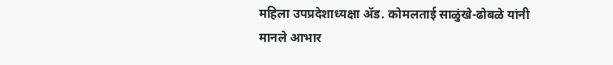महिला उपप्रदेशाध्यक्षा ॲड. कोमलताई साळुंखे-ढोबळे यांनी मानले आभार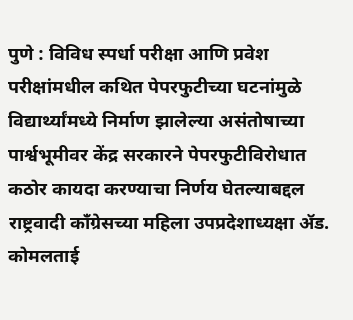पुणे : विविध स्पर्धा परीक्षा आणि प्रवेश परीक्षांमधील कथित पेपरफुटीच्या घटनांमुळे विद्यार्थ्यांमध्ये निर्माण झालेल्या असंतोषाच्या पार्श्वभूमीवर केंद्र सरकारने पेपरफुटीविरोधात कठोर कायदा करण्याचा निर्णय घेतल्याबद्दल राष्ट्रवादी काँग्रेसच्या महिला उपप्रदेशाध्यक्षा ॲड. कोमलताई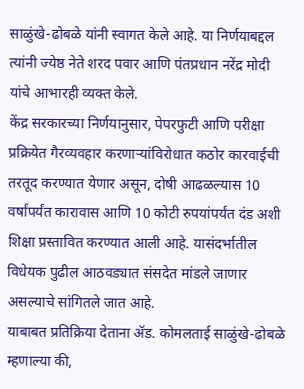साळुंखे-ढोबळे यांनी स्वागत केले आहे. या निर्णयाबद्दल त्यांनी ज्येष्ठ नेते शरद पवार आणि पंतप्रधान नरेंद्र मोदी यांचे आभारही व्यक्त केले.
केंद्र सरकारच्या निर्णयानुसार, पेपरफुटी आणि परीक्षा प्रक्रियेत गैरव्यवहार करणाऱ्यांविरोधात कठोर कारवाईची तरतूद करण्यात येणार असून, दोषी आढळल्यास 10 वर्षांपर्यंत कारावास आणि 10 कोटी रुपयांपर्यंत दंड अशी शिक्षा प्रस्तावित करण्यात आली आहे. यासंदर्भातील विधेयक पुढील आठवड्यात संसदेत मांडले जाणार असल्याचे सांगितले जात आहे.
याबाबत प्रतिक्रिया देताना ॲड. कोमलताई साळुंखे-ढोबळे म्हणाल्या की,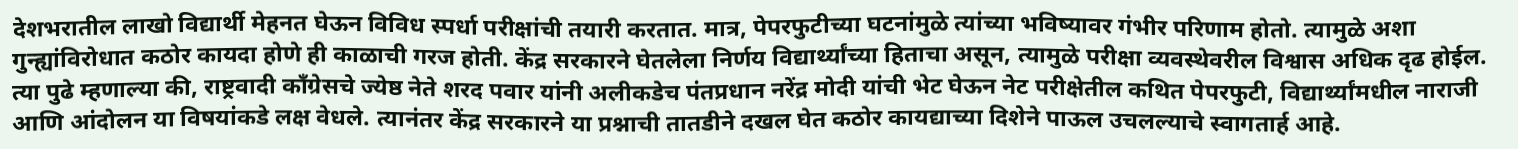देशभरातील लाखो विद्यार्थी मेहनत घेऊन विविध स्पर्धा परीक्षांची तयारी करतात. मात्र, पेपरफुटीच्या घटनांमुळे त्यांच्या भविष्यावर गंभीर परिणाम होतो. त्यामुळे अशा गुन्ह्यांविरोधात कठोर कायदा होणे ही काळाची गरज होती. केंद्र सरकारने घेतलेला निर्णय विद्यार्थ्यांच्या हिताचा असून, त्यामुळे परीक्षा व्यवस्थेवरील विश्वास अधिक दृढ होईल.
त्या पुढे म्हणाल्या की, राष्ट्रवादी काँग्रेसचे ज्येष्ठ नेते शरद पवार यांनी अलीकडेच पंतप्रधान नरेंद्र मोदी यांची भेट घेऊन नेट परीक्षेतील कथित पेपरफुटी, विद्यार्थ्यांमधील नाराजी आणि आंदोलन या विषयांकडे लक्ष वेधले. त्यानंतर केंद्र सरकारने या प्रश्नाची तातडीने दखल घेत कठोर कायद्याच्या दिशेने पाऊल उचलल्याचे स्वागतार्ह आहे.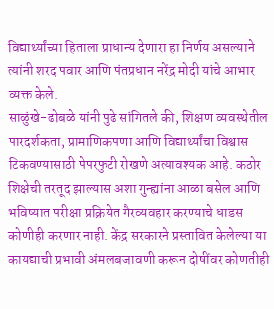विद्यार्थ्यांच्या हिताला प्राधान्य देणारा हा निर्णय असल्याने त्यांनी शरद पवार आणि पंतप्रधान नरेंद्र मोदी यांचे आभार व्यक्त केले.
साळुंखे-ढोबळे यांनी पुढे सांगितले की, शिक्षण व्यवस्थेतील पारदर्शकता, प्रामाणिकपणा आणि विद्यार्थ्यांचा विश्वास टिकवण्यासाठी पेपरफुटी रोखणे अत्यावश्यक आहे. कठोर शिक्षेची तरतूद झाल्यास अशा गुन्ह्यांना आळा बसेल आणि भविष्यात परीक्षा प्रक्रियेत गैरव्यवहार करण्याचे धाडस कोणीही करणार नाही. केंद्र सरकारने प्रस्तावित केलेल्या या कायद्याची प्रभावी अंमलबजावणी करून दोषींवर कोणतीही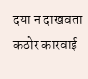दया न दाखवता कठोर कारवाई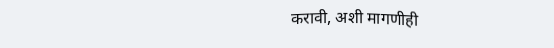करावी, अशी मागणीही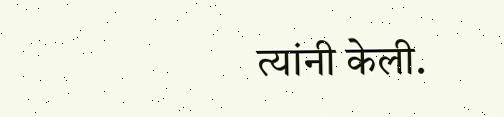त्यांनी केली.